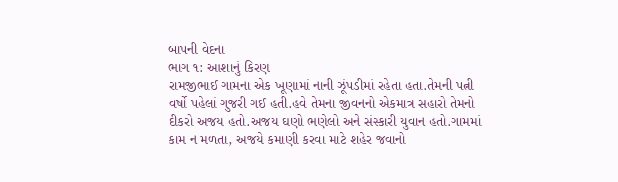બાપની વેદના
ભાગ ૧: આશાનું કિરણ
રામજીભાઈ ગામના એક ખૂણામાં નાની ઝૂંપડીમાં રહેતા હતા.તેમની પત્ની વર્ષો પહેલાં ગુજરી ગઈ હતી.હવે તેમના જીવનનો એકમાત્ર સહારો તેમનો દીકરો અજય હતો.અજય ઘણો ભણેલો અને સંસ્કારી યુવાન હતો.ગામમાં કામ ન મળતા, અજયે કમાણી કરવા માટે શહેર જવાનો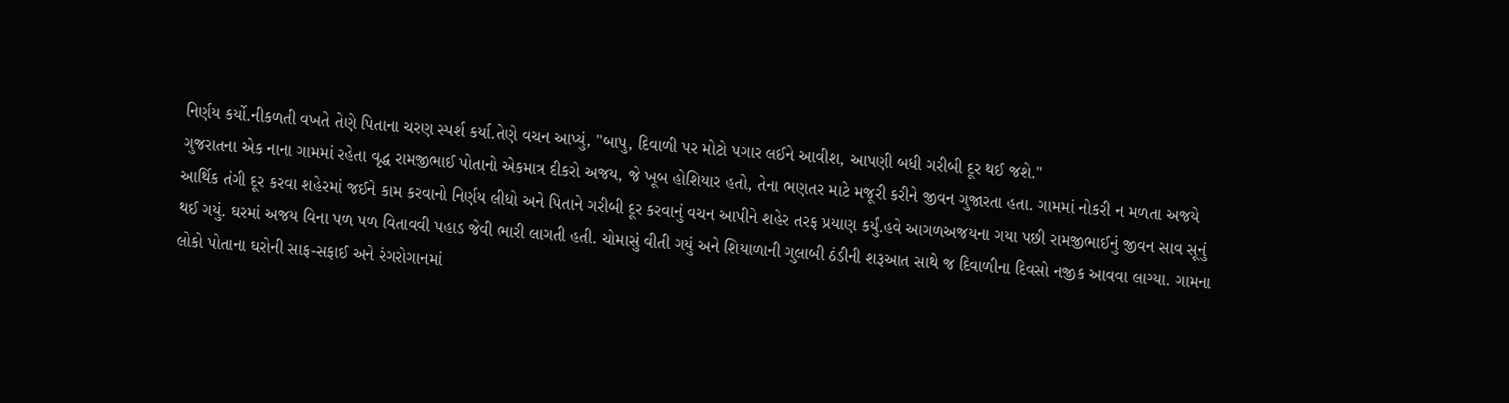નિર્ણય કર્યો.નીકળતી વખતે તેણે પિતાના ચરણ સ્પર્શ કર્યા.તેણે વચન આપ્યું, "બાપુ, દિવાળી પર મોટો પગાર લઈને આવીશ, આપણી બધી ગરીબી દૂર થઈ જશે."
ગુજરાતના એક નાના ગામમાં રહેતા વૃદ્ધ રામજીભાઈ પોતાનો એકમાત્ર દીકરો અજય, જે ખૂબ હોશિયાર હતો, તેના ભણતર માટે મજૂરી કરીને જીવન ગુજારતા હતા. ગામમાં નોકરી ન મળતા અજયે આર્થિક તંગી દૂર કરવા શહેરમાં જઈને કામ કરવાનો નિર્ણય લીધો અને પિતાને ગરીબી દૂર કરવાનું વચન આપીને શહેર તરફ પ્રયાણ કર્યું.હવે આગળઅજયના ગયા પછી રામજીભાઈનું જીવન સાવ સૂનું થઈ ગયું. ઘરમાં અજય વિના પળ પળ વિતાવવી પહાડ જેવી ભારી લાગતી હતી. ચોમાસું વીતી ગયું અને શિયાળાની ગુલાબી ઠંડીની શરૂઆત સાથે જ દિવાળીના દિવસો નજીક આવવા લાગ્યા. ગામના લોકો પોતાના ઘરોની સાફ-સફાઈ અને રંગરોગાનમાં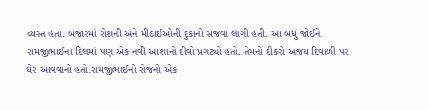વ્યસ્ત હતા. બજારમાં રોશની અને મીઠાઈઓની દુકાનો સજવા લાગી હતી. આ બધું જોઈને રામજીભાઈના દિલમાં પણ એક નવી આશાનો દીવો પ્રગટ્યો હતો. તેમનો દીકરો અજય દિવાળી પર ઘેર આવવાનો હતો.રામજીભાઈનો રોજનો એક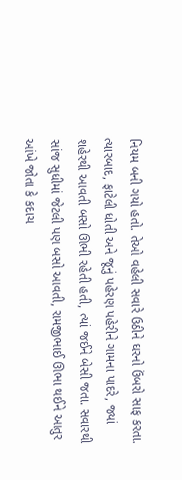નિયમ બની ગયો હતો. તેઓ વહેલી સવારે ઉઠીને ઘરનો ઉંબરો સાફ કરતા. ત્યારબાદ, ફાટેલી ધોતી અને જૂનું પહેરણ પહેરીને ગામના પાદરે, જ્યાં શહેરથી આવતી બસો ઊભી રહેતી હતી, ત્યાં જઈને બેસી જતા. સવારથી સાંજ સુધીમાં જેટલી પણ બસો આવતી, રામજીભાઈ ઊભા થઈને આતુર આંખે જોતા કે કદાચ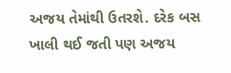અજય તેમાંથી ઉતરશે. દરેક બસ ખાલી થઈ જતી પણ અજય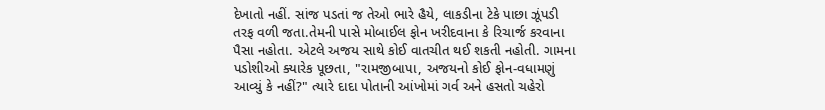દેખાતો નહીં. સાંજ પડતાં જ તેઓ ભારે હૈયે, લાકડીના ટેકે પાછા ઝૂંપડી તરફ વળી જતા.તેમની પાસે મોબાઈલ ફોન ખરીદવાના કે રિચાર્જ કરવાના પૈસા નહોતા. એટલે અજય સાથે કોઈ વાતચીત થઈ શકતી નહોતી. ગામના પડોશીઓ ક્યારેક પૂછતા, "રામજીબાપા, અજયનો કોઈ ફોન-વધામણું આવ્યું કે નહીં?" ત્યારે દાદા પોતાની આંખોમાં ગર્વ અને હસતો ચહેરો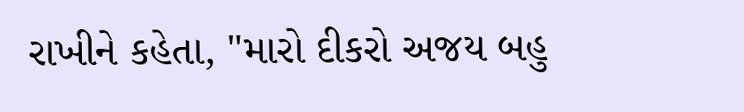રાખીને કહેતા, "મારો દીકરો અજય બહુ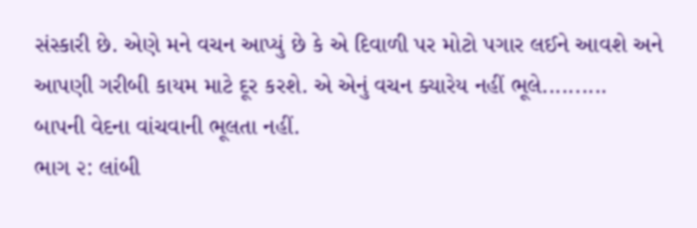સંસ્કારી છે. એણે મને વચન આપ્યું છે કે એ દિવાળી પર મોટો પગાર લઈને આવશે અને આપણી ગરીબી કાયમ માટે દૂર કરશે. એ એનું વચન ક્યારેય નહીં ભૂલે..........
બાપની વેદના વાંચવાની ભૂલતા નહીં.
ભાગ ૨: લાંબી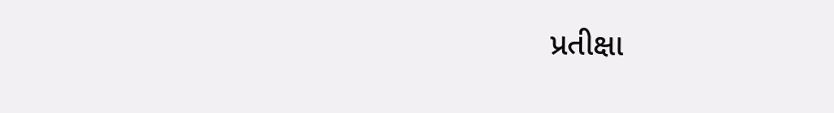પ્રતીક્ષા